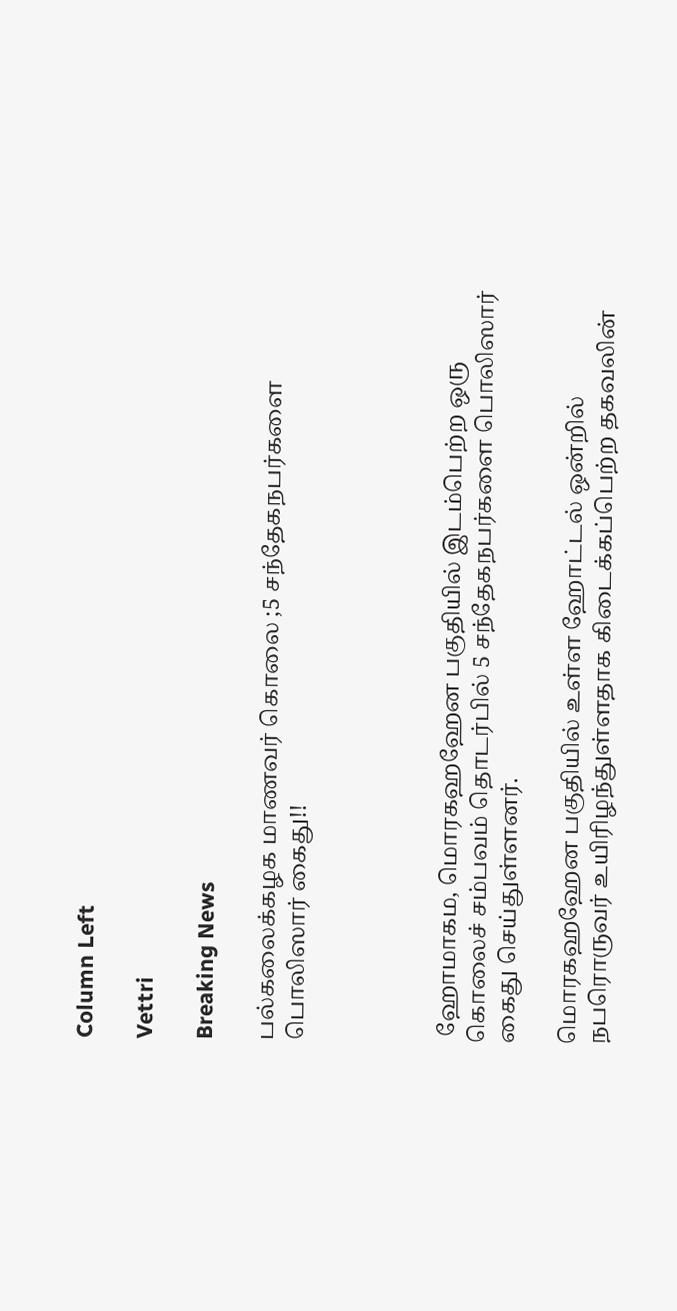Column Left

Vettri

Breaking News

பல்கலைக்கழக மாணவர் கொலை ;5 சந்தேகநபர்களை பொலிஸார் கைது!!




 ஹோமாகம, மொரகஹஹேன பகுதியில் இடம்பெற்ற ஒரு கொலைச் சம்பவம் தொடர்பில் 5 சந்தேகநபர்களை பொலிஸார் கைது செய்துள்ளனர்.

மொரகஹஹேன பகுதியில் உள்ள ஹோட்டல் ஒன்றில் நபரொருவர் உயிரிழந்துள்ளதாக கிடைக்கப்பெற்ற தகவலின்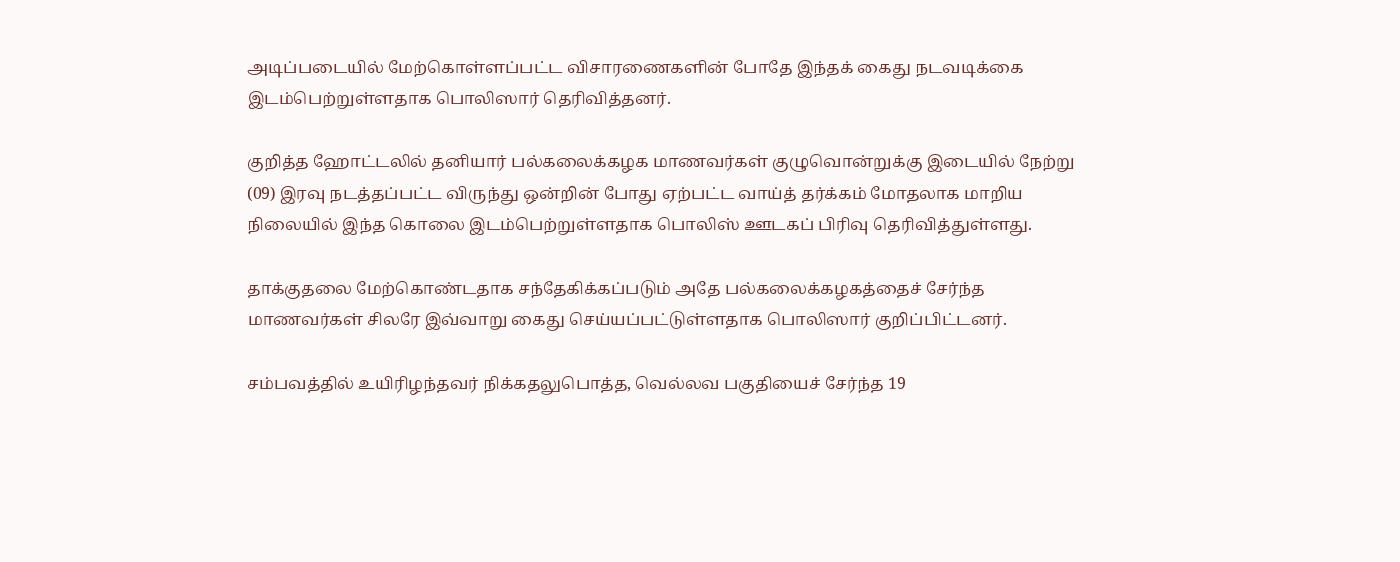அடிப்படையில் மேற்கொள்ளப்பட்ட விசாரணைகளின் போதே இந்தக் கைது நடவடிக்கை இடம்பெற்றுள்ளதாக பொலிஸார் தெரிவித்தனர்.

குறித்த ஹோட்டலில் தனியார் பல்கலைக்கழக மாணவர்கள் குழுவொன்றுக்கு இடையில் நேற்று (09) இரவு நடத்தப்பட்ட விருந்து ஒன்றின் போது ஏற்பட்ட வாய்த் தர்க்கம் மோதலாக மாறிய நிலையில் இந்த கொலை இடம்பெற்றுள்ளதாக பொலிஸ் ஊடகப் பிரிவு தெரிவித்துள்ளது.

தாக்குதலை மேற்கொண்டதாக சந்தேகிக்கப்படும் அதே பல்கலைக்கழகத்தைச் சேர்ந்த மாணவர்கள் சிலரே இவ்வாறு கைது செய்யப்பட்டுள்ளதாக பொலிஸார் குறிப்பிட்டனர்.

சம்பவத்தில் உயிரிழந்தவர் நிக்கதலுபொத்த, வெல்லவ பகுதியைச் சேர்ந்த 19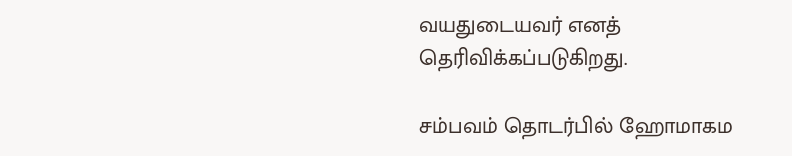வயதுடையவர் எனத் தெரிவிக்கப்படுகிறது.

சம்பவம் தொடர்பில் ஹோமாகம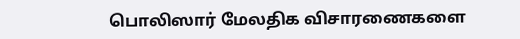பொலிஸார் மேலதிக விசாரணைகளை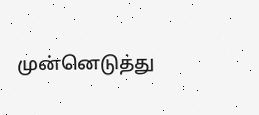முன்னெடுத்து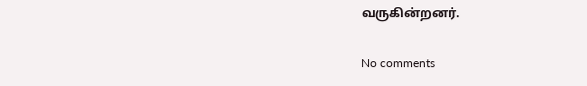வருகின்றனர்.

No comments